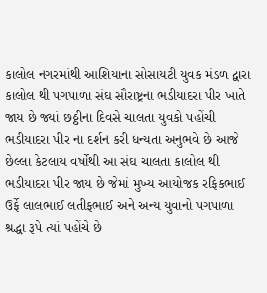કાલોલ નગરમાંથી આશિયાના સોસાયટી યુવક મંડળ દ્વારા કાલોલ થી પગપાળા સંઘ સૌરાષ્ટ્રના ભડીયાદરા પીર ખાતે જાય છે જ્યાં છઠ્ઠીના દિવસે ચાલતા યુવકો પહોંચી ભડીયાદરા પીર ના દર્શન કરી ધન્યતા અનુભવે છે આજે છેલ્લા કેટલાય વર્ષોથી આ સંઘ ચાલતા કાલોલ થી ભડીયાદરા પીર જાય છે જેમાં મુખ્ય આયોજક રફિકભાઈ ઉર્ફે લાલભાઈ લતીફભાઈ અને અન્ય યુવાનો પગપાળા શ્રદ્ધા રૂપે ત્યાં પહોંચે છે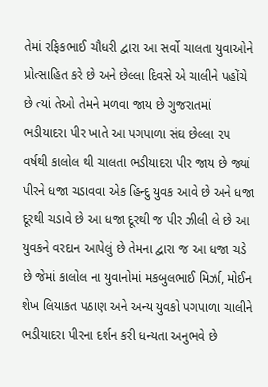તેમાં રફિકભાઈ ચૌધરી દ્વારા આ સર્વો ચાલતા યુવાઓને પ્રોત્સાહિત કરે છે અને છેલ્લા દિવસે એ ચાલીને પહોંચે છે ત્યાં તેઓ તેમને મળવા જાય છે ગુજરાતમાં ભડીયાદરા પીર ખાતે આ પગપાળા સંઘ છેલ્લા ૨૫ વર્ષથી કાલોલ થી ચાલતા ભડીયાદરા પીર જાય છે જ્યાં પીરને ધજા ચડાવવા એક હિન્દુ યુવક આવે છે અને ધજા દૂરથી ચડાવે છે આ ધજા દૂરથી જ પીર ઝીલી લે છે આ યુવકને વરદાન આપેલું છે તેમના દ્વારા જ આ ધજા ચડે છે જેમાં કાલોલ ના યુવાનોમાં મકબુલભાઈ મિર્ઝા, મોઈન શેખ લિયાકત પઠાણ અને અન્ય યુવકો પગપાળા ચાલીને ભડીયાદરા પીરના દર્શન કરી ધન્યતા અનુભવે છે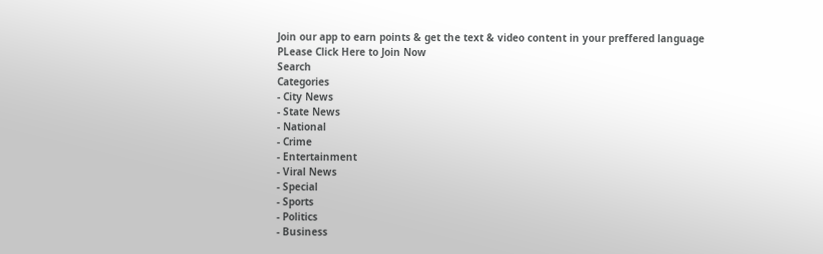Join our app to earn points & get the text & video content in your preffered language
PLease Click Here to Join Now
Search
Categories
- City News
- State News
- National
- Crime
- Entertainment
- Viral News
- Special
- Sports
- Politics
- Business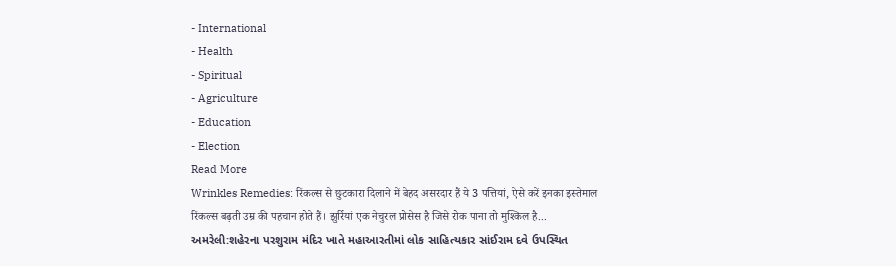- International
- Health
- Spiritual
- Agriculture
- Education
- Election
Read More
Wrinkles Remedies: रिंकल्स से छुटकारा दिलाने में बेहद असरदार हैं ये 3 पत्तियां, ऐसे करें इनका इस्तेमाल
रिंकल्स बढ़ती उम्र की पहचान होते हैं। झुर्रियां एक नेचुरल प्रोसेस है जिसे रोक पाना तो मुश्किल है...
અમરેલી:શહેરના પરશુરામ મંદિર ખાતે મહાઆરતીમાં લોક સાહિત્યકાર સાંઈરામ દવે ઉપસ્થિત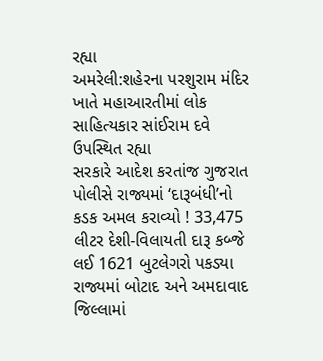રહ્યા
અમરેલી:શહેરના પરશુરામ મંદિર ખાતે મહાઆરતીમાં લોક સાહિત્યકાર સાંઈરામ દવે ઉપસ્થિત રહ્યા
સરકારે આદેશ કરતાંજ ગુજરાત પોલીસે રાજ્યમાં ‘દારૂબંધી’નો કડક અમલ કરાવ્યો ! 33,475 લીટર દેશી-વિલાયતી દારૂ કબ્જે લઈ 1621 બુટલેગરો પકડ્યા
રાજ્યમાં બોટાદ અને અમદાવાદ જિલ્લામાં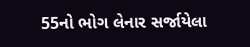55નો ભોગ લેનાર સર્જાયેલા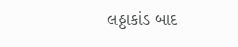લઠ્ઠાકાંડ બાદ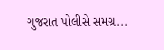ગુજરાત પોલીસે સમગ્ર...